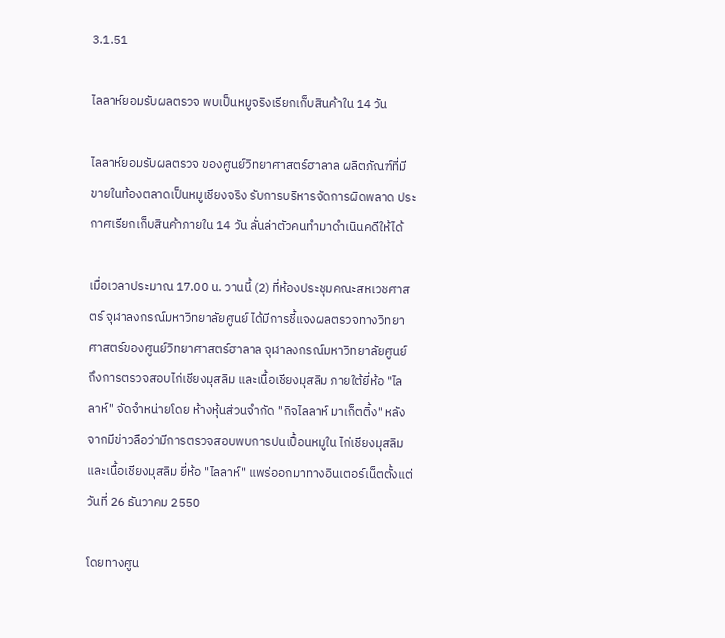3.1.51

ไลลาห์ยอมรับผลตรวจ พบเป็นหมูจริงเรียกเก็บสินค้าใน 14 วัน

ไลลาห์ยอมรับผลตรวจ ของศูนย์วิทยาศาสตร์ฮาลาล ผลิตภัณฑ์ที่มีขายในท้องตลาดเป็นหมูเชียงจริง รับการบริหารจัดการผิดพลาด ประกาศเรียกเก็บสินค้าภายใน 14 วัน ลั่นล่าตัวคนทำมาดำเนินคดีให้ได้

เมื่อเวลาประมาณ 17.00 น. วานนี้ (2) ที่ห้องประชุมคณะสหเวชศาสตร์ จุฬาลงกรณ์มหาวิทยาลัยศูนย์ ได้มีการชี้แจงผลตรวจทางวิทยาศาสตร์ของศูนย์วิทยาศาสตร์ฮาลาล จุฬาลงกรณ์มหาวิทยาลัยศูนย์ ถึงการตรวจสอบไก่เชียงมุสลิม และเนื้อเชียงมุสลิม ภายใต้ยี่ห้อ "ไลลาห์" จัดจำหน่ายโดย ห้างหุ้นส่วนจำกัด "กิจไลลาห์ มาเก็ตติ้ง" หลังจากมีข่าวลือว่ามีการตรวจสอบพบการปนเปื้อนหมูใน ไก่เชียงมุสลิม และเนื้อเชียงมุสลิม ยี่ห้อ "ไลลาห์" แพร่ออกมาทางอินเตอร์เน็ตตั้งแต่วันที่ 26 ธันวาคม 2550

โดยทางศูน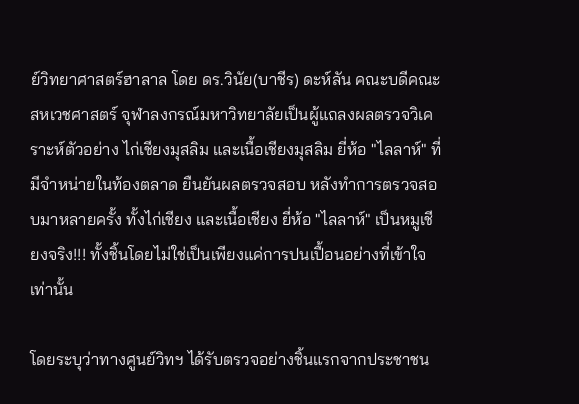ย์วิทยาศาสตร์ฮาลาล โดย ดร.วินัย(บาชีร) ดะห์ลัน คณะบดีคณะสหเวชศาสตร์ จุฬาลงกรณ์มหาวิทยาลัยเป็นผู้แถลงผลตรวจวิเคราะห์ตัวอย่าง ไก่เชียงมุสลิม และเนื้อเชียงมุสลิม ยี่ห้อ "ไลลาห์" ที่มีจำหน่ายในท้องตลาด ยืนยันผลตรวจสอบ หลังทำการตรวจสอบมาหลายครั้ง ทั้งไก่เชียง และเนื้อเชียง ยี่ห้อ "ไลลาห์" เป็นหมูเชียงจริง!!! ทั้งชิ้นโดยไม่ใช่เป็นเพียงแค่การปนเปื้อนอย่างที่เข้าใจเท่านั้น

โดยระบุว่าทางศูนย์วิทฯ ได้รับตรวจอย่างชิ้นแรกจากประชาชน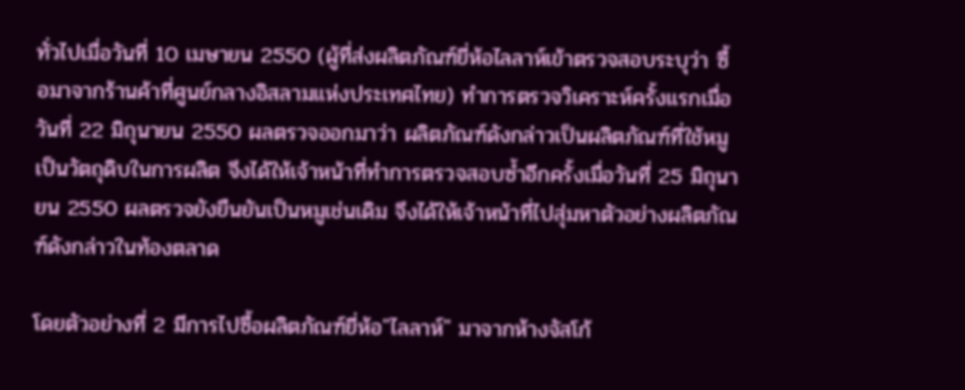ทั่วไปเมื่อวันที่ 10 เมษายน 2550 (ผู้ที่ส่งผลิตภัณฑ์ยี่ห้อไลลาห์เข้าตรวจสอบระบุว่า ซื้อมาจากร้านค้าที่ศูนย์กลางอิสลามแห่งประเทศไทย) ทำการตรวจวิเคราะห์ครั้งแรกเมื่อวันที่ 22 มิถุนายน 2550 ผลตรวจออกมาว่า ผลิตภัณฑ์ดังกล่าวเป็นผลิตภัณฑ์ที่ใช้หมูเป็นวัตถุดิบในการผลิต จึงได้ให้เจ้าหน้าที่ทำการตรวจสอบซ้ำอีกครั้งเมื่อวันที่ 25 มิถุนายน 2550 ผลตรวจยังยืนยันเป็นหมูเช่นเดิม จึงได้ให้เจ้าหน้าที่ไปสุ่มหาตัวอย่างผลิตภัณฑ์ดังกล่าวในท้องตลาด

โดยตัวอย่างที่ 2 มีการไปซื้อผลิตภัณฑ์ยี่ห้อ"ไลลาห์" มาจากห้างจัสโก้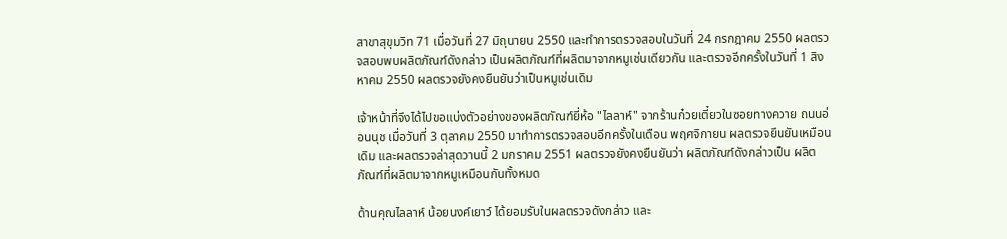สาขาสุขุมวิท 71 เมื่อวันที่ 27 มิถุนายน 2550 และทำการตรวจสอบในวันที่ 24 กรกฎาคม 2550 ผลตรวจสอบพบผลิตภัณฑ์ดังกล่าว เป็นผลิตภัณฑ์ที่ผลิตมาจากหมูเช่นเดียวกัน และตรวจอีกครั้งในวันที่ 1 สิงหาคม 2550 ผลตรวจยังคงยืนยันว่าเป็นหมูเช่นเดิม

เจ้าหน้าที่จึงได้ไปขอแบ่งตัวอย่างของผลิตภัณฑ์ยี่ห้อ "ไลลาห์" จากร้านก๋วยเตี๋ยวในซอยทางควาย ถนนอ่อนนุช เมื่อวันที่ 3 ตุลาคม 2550 มาทำการตรวจสอบอีกครั้งในเดือน พฤศจิกายน ผลตรวจยึนยันเหมือนเดิม และผลตรวจล่าสุดวานนี้ 2 มกราคม 2551 ผลตรวจยังคงยืนยันว่า ผลิตภัณฑ์ดังกล่าวเป็น ผลิตภัณฑ์ที่ผลิตมาจากหมูเหมือนกันทั้งหมด

ด้านคุณไลลาห์ น้อยนงค์เยาว์ ได้ยอมรับในผลตรวจดังกล่าว และ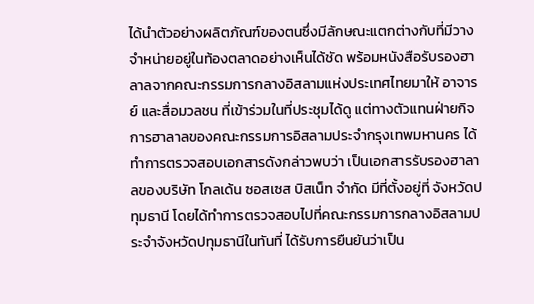ได้นำตัวอย่างผลิตภัณฑ์ของตนซึ่งมีลักษณะแตกต่างกับที่มีวางจำหน่ายอยู่ในท้องตลาดอย่างเห็นได้ชัด พร้อมหนังสือรับรองฮาลาลจากคณะกรรมการกลางอิสลามแห่งประเทศไทยมาให้ อาจารย์ และสื่อมวลชน ที่เข้าร่วมในที่ประชุมได้ดู แต่ทางตัวแทนฝ่ายกิจการฮาลาลของคณะกรรมการอิสลามประจำกรุงเทพมหานคร ได้ทำการตรวจสอบเอกสารดังกล่าวพบว่า เป็นเอกสารรับรองฮาลาลของบริษัท โกลเด้น ซอสเซส บิสเน็ท จำกัด มีที่ตั้งอยู่ที่ จังหวัดปทุมธานี โดยได้ทำการตรวจสอบไปที่คณะกรรมการกลางอิสลามประจำจังหวัดปทุมธานีในทันที่ ได้รับการยืนยันว่าเป็น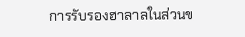การรับรองฮาลาลในส่วนข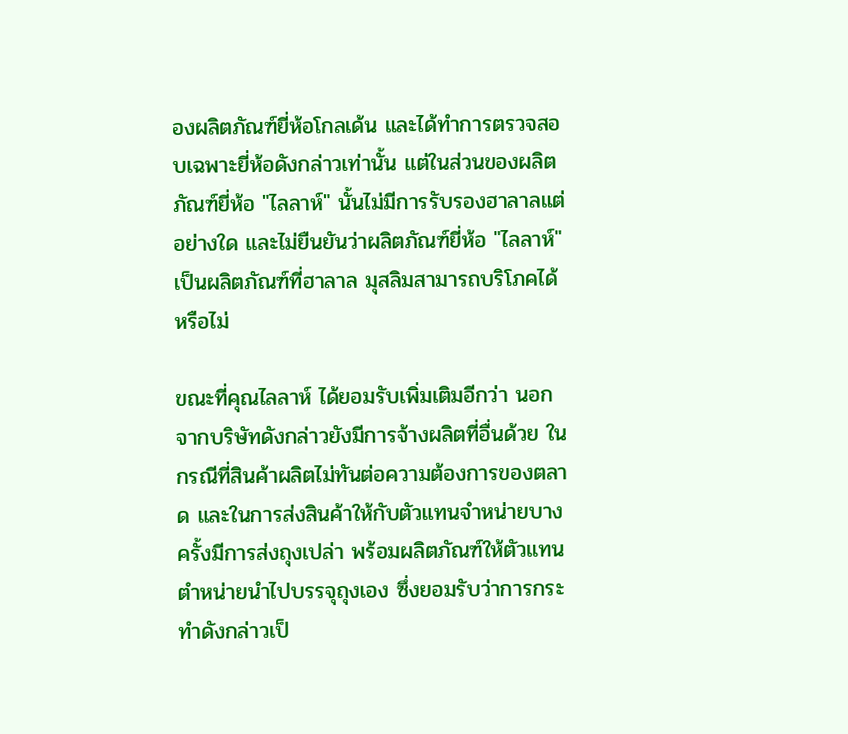องผลิตภัณฑ์ยี่ห้อโกลเด้น และได้ทำการตรวจสอบเฉพาะยี่ห้อดังกล่าวเท่านั้น แต่ในส่วนของผลิตภัณฑ์ยี่ห้อ "ไลลาห์" นั้นไม่มีการรับรองฮาลาลแต่อย่างใด และไม่ยืนยันว่าผลิตภัณฑ์ยี่ห้อ "ไลลาห์" เป็นผลิตภัณฑ์ที่ฮาลาล มุสลิมสามารถบริโภคได้หรือไม่

ขณะที่คุณไลลาห์ ได้ยอมรับเพิ่มเติมอีกว่า นอกจากบริษัทดังกล่าวยังมีการจ้างผลิตที่อื่นด้วย ในกรณีที่สินค้าผลิตไม่ทันต่อความต้องการของตลาด และในการส่งสินค้าให้กับตัวแทนจำหน่ายบางครั้งมีการส่งถุงเปล่า พร้อมผลิตภัณฑ์ให้ตัวแทนตำหน่ายนำไปบรรจุถุงเอง ซึ่งยอมรับว่าการกระทำดังกล่าวเป็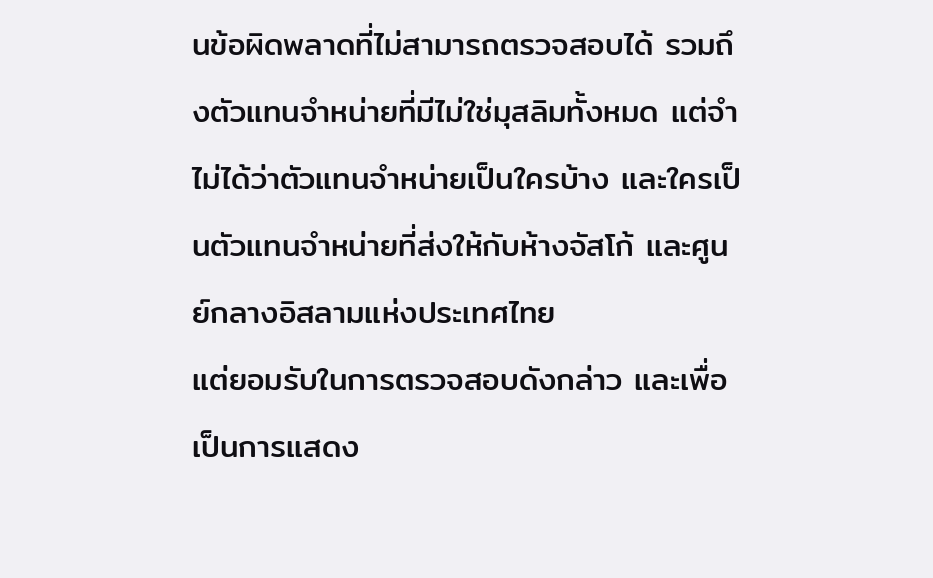นข้อผิดพลาดที่ไม่สามารถตรวจสอบได้ รวมถึงตัวแทนจำหน่ายที่มีไม่ใช่มุสลิมทั้งหมด แต่จำไม่ได้ว่าตัวแทนจำหน่ายเป็นใครบ้าง และใครเป็นตัวแทนจำหน่ายที่ส่งให้กับห้างจัสโก้ และศูนย์กลางอิสลามแห่งประเทศไทย
แต่ยอมรับในการตรวจสอบดังกล่าว และเพื่อเป็นการแสดง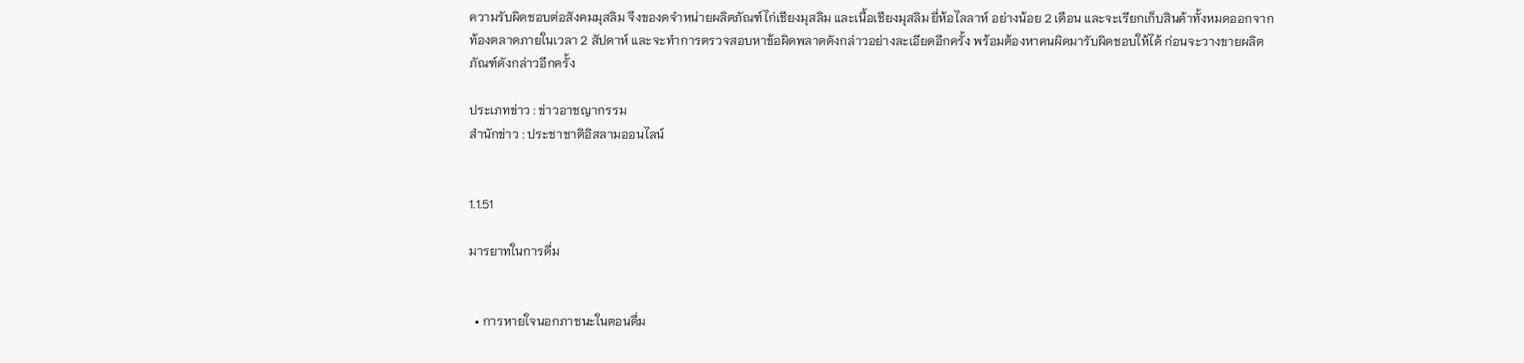ความรับผิดชอบต่อสังคมมุสลิม จึงของดจำหน่ายผลิตภัณฑ์ไก่เชียงมุสลิม และเนื้อเชียงมุสลิม ยี่ห้อไลลาห์ อย่างน้อย 2 เดือน และจะเรียกเก็บสินค้าทั้งหมดออกจากท้องตลาดภายในเวลา 2 สัปดาห์ และจะทำการตรวจสอบหาข้อผิดพลาดดังกล่าวอย่างละเอียดอีกครั้ง พร้อมต้องหาคนผิดมารับผิดชอบให้ได้ ก่อนจะวางขายผลิตภัณฑ์ดังกล่าวอีกครั้ง

ประเภทข่าว : ข่าวอาชญากรรม
สำนักข่าว : ประชาชาติอิสลามออนไลน์


1.1.51

มารยาทในการดื่ม


  • การหายใจนอกภาชนะในตอนดื่ม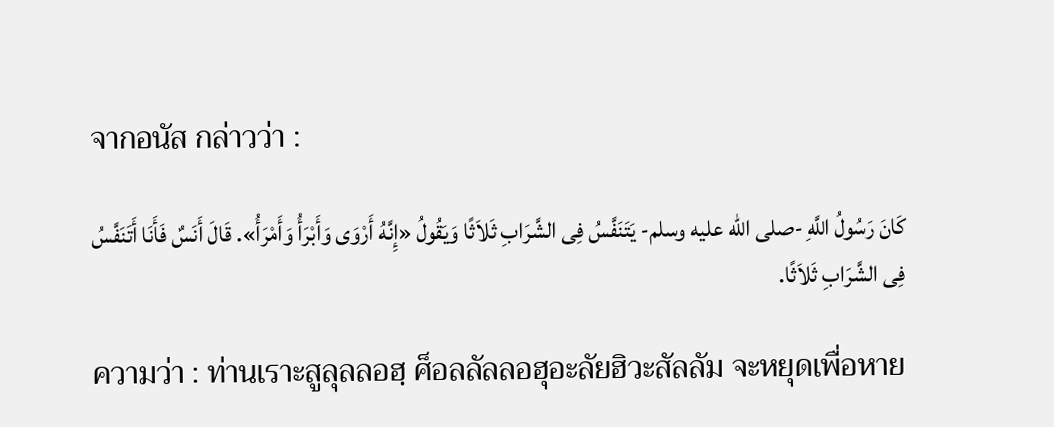จากอนัส กล่าวว่า :

كَانَ رَسُولُ اللَّهِ -صلى الله عليه وسلم- يَتَنَفَّسُ فِى الشَّرَابِ ثَلاَثًا وَيَقُولُ «إِنَّهُ أَرْوَى وَأَبْرَأُ وَأَمْرَأُ». قَالَ أَنَسٌ فَأَنَا أَتَنَفَّسُ فِى الشَّرَابِ ثَلاَثًا.

ความว่า : ท่านเราะสูลุลลอฮฺ ศ็อลลัลลอฮุอะลัยฮิวะสัลลัม จะหยุดเพื่อหาย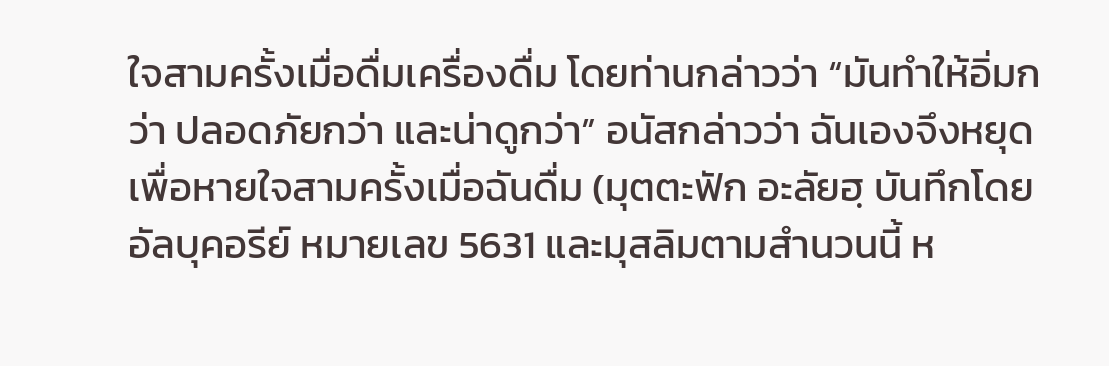ใจสามครั้งเมื่อดื่มเครื่องดื่ม โดยท่านกล่าวว่า “มันทำให้อิ่มกว่า ปลอดภัยกว่า และน่าดูกว่า” อนัสกล่าวว่า ฉันเองจึงหยุดเพื่อหายใจสามครั้งเมื่อฉันดื่ม (มุตตะฟัก อะลัยฮฺ บันทึกโดยอัลบุคอรีย์ หมายเลข 5631 และมุสลิมตามสำนวนนี้ ห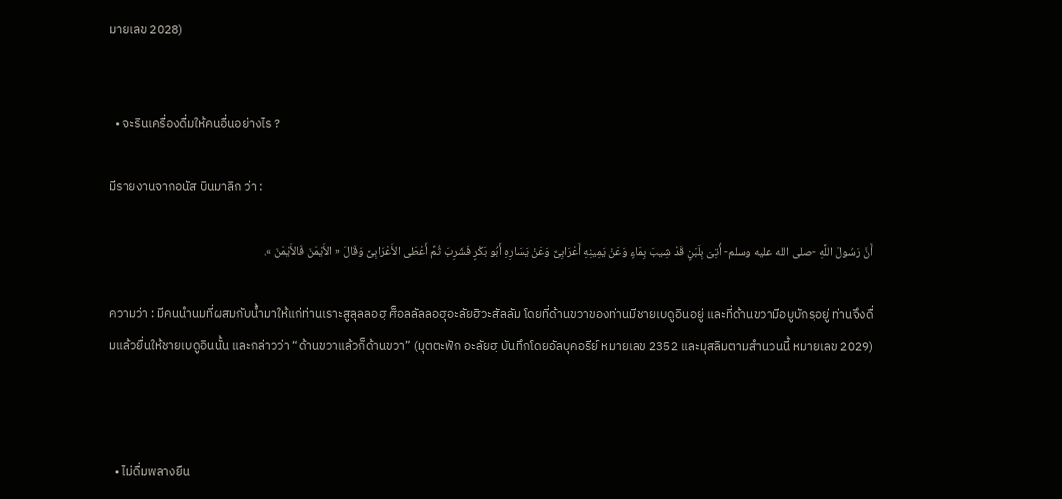มายเลข 2028)


  • จะรินเครื่องดื่มให้คนอื่นอย่างไร ?

มีรายงานจากอนัส บินมาลิก ว่า :

أَنَّ رَسُولَ اللَّهِ -صلى الله عليه وسلم- أُتِىَ بِلَبَنٍ قَدْ شِيبَ بِمَاءٍ وَعَنْ يَمِينِهِ أَعْرَابِىٌّ وَعَنْ يَسَارِهِ أَبُو بَكْرٍ فَشَرِبَ ثُمَّ أَعْطَى الأَعْرَابِىَّ وَقَالَ « الأَيْمَنَ فَالأَيْمَنَ ».

ความว่า : มีคนนำนมที่ผสมกับน้ำมาให้แก่ท่านเราะสูลุลลอฮฺ ศ็อลลัลลอฮุอะลัยฮิวะสัลลัม โดยที่ด้านขวาของท่านมีชายเบดูอินอยู่ และที่ด้านขวามีอบูบักรฺอยู่ ท่านจึงดื่มแล้วยื่นให้ชายเบดูอินนั้น และกล่าวว่า “ด้านขวาแล้วก็ด้านขวา” (มุตตะฟัก อะลัยฮฺ บันทึกโดยอัลบุคอรีย์ หมายเลข 2352 และมุสลิมตามสำนวนนี้ หมายเลข 2029)



  • ไม่ดื่มพลางยืน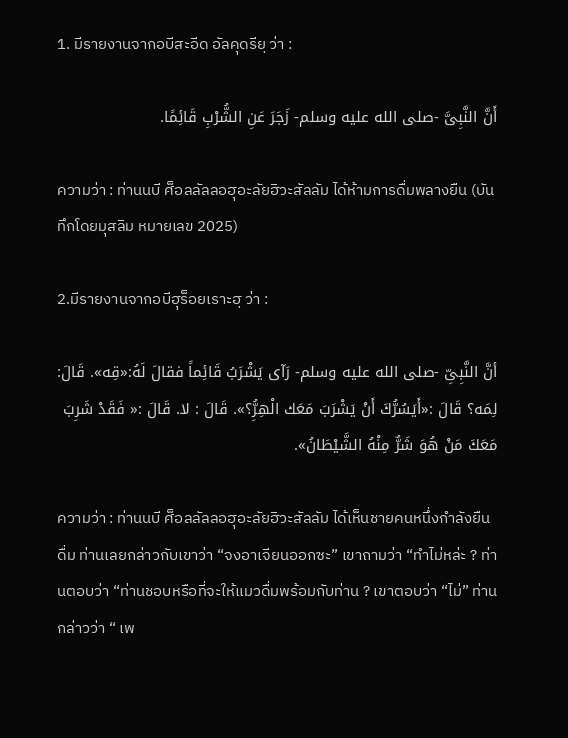1. มีรายงานจากอบีสะอีด อัลคุดรียฺ ว่า :

أَنَّ النَّبِىَّ -صلى الله عليه وسلم- زَجَرَ عَنِ الشُّرْبِ قَائِمًا.

ความว่า : ท่านนบี ศ็อลลัลลอฮุอะลัยฮิวะสัลลัม ได้ห้ามการดื่มพลางยืน (บันทึกโดยมุสลิม หมายเลข 2025)

2.มีรายงานจากอบีฮุร็อยเราะฮฺ ว่า :

أنَّ النَّبِىِّ -صلى الله عليه وسلم- رَآى يَشْرَبُ قَائِماً فقالَ لَهُ:«قِه». قَالَ: لِمَه؟ قَالَ :«أَيَسُرُّكَ أَنْ يَشْرَبَ مَعَك الْهِرُِّ؟». قَالَ : لا. قَالَ :« فَقَدْ شَرِبَ مَعَكَ مَنْ هُوَ شَرٌّ مِنْهُ الشَّيْطَانُ».

ความว่า : ท่านนบี ศ็อลลัลลอฮุอะลัยฮิวะสัลลัม ได้เห็นชายคนหนึ่งกำลังยืนดื่ม ท่านเลยกล่าวกับเขาว่า “จงอาเจียนออกซะ” เขาถามว่า “ทำไม่หล่ะ ? ท่านตอบว่า “ท่านชอบหรือที่จะให้แมวดื่มพร้อมกับท่าน ? เขาตอบว่า “ไม่” ท่านกล่าวว่า “ เพ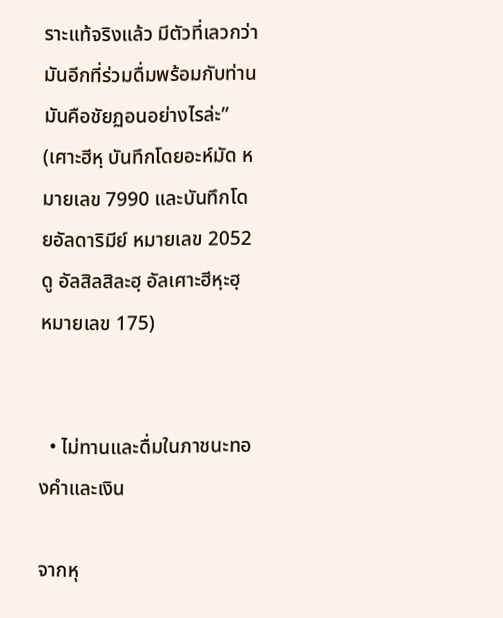ราะแท้จริงแล้ว มีตัวที่เลวกว่ามันอีกที่ร่วมดื่มพร้อมกับท่าน มันคือชัยฏอนอย่างไรล่ะ” (เศาะฮีหฺ บันทึกโดยอะห์มัด หมายเลข 7990 และบันทึกโดยอัลดาริมีย์ หมายเลข 2052 ดู อัลสิลสิละฮฺ อัลเศาะฮีหฺะฮฺ หมายเลข 175)


  • ไม่ทานและดื่มในภาชนะทองคำและเงิน

จากหุ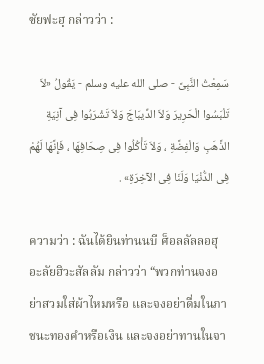ซัยฟะฮฺ กล่าวว่า :

سَمِعْتُ النَّبِىَّ - صلى الله عليه وسلم - يَقُولُ «لاَ تَلْبَسُوا الْحَرِيرَ وَلاَ الدِّيبَاجَ وَلاَ تَشْرَبُوا فِى آنِيَةِ الذَّهَبِ وَالْفِضَّةِ ، وَلاَ تَأْكُلُوا فِى صِحَافِهَا ، فَإِنَّهَا لَهُمْ فِى الدُّنْيَا وَلَنَا فِى الآخِرَةِ» .

ความว่า : ฉันได้ยินท่านนบี ศ็อลลัลลอฮุอะลัยฮิวะสัลลัม กล่าวว่า “พวกท่านจงอย่าสวมใส่ผ้าไหมหรือ และจงอย่าดื่มในภาชนะทองคำหรือเงิน และจงอย่าทานในจา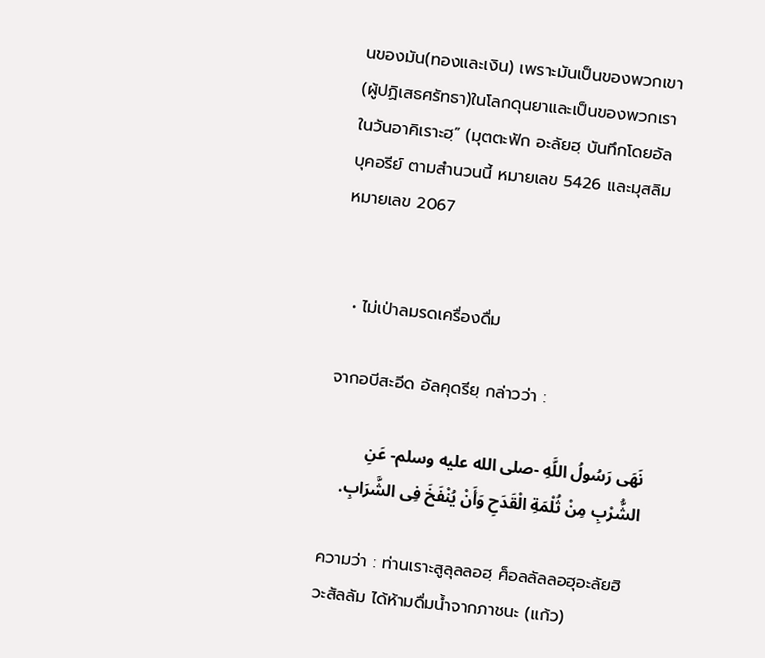นของมัน(ทองและเงิน) เพราะมันเป็นของพวกเขา(ผู้ปฏิเสธศรัทธา)ในโลกดุนยาและเป็นของพวกเราในวันอาคิเราะฮฺ” (มุตตะฟัก อะลัยฮฺ บันทึกโดยอัลบุคอรีย์ ตามสำนวนนี้ หมายเลข 5426 และมุสลิม หมายเลข 2067


  • ไม่เป่าลมรดเครื่องดื่ม

จากอบีสะอีด อัลคุดรียฺ กล่าวว่า :

نَهَى رَسُولُ اللَّهِ -صلى الله عليه وسلم- عَنِ الشُّرْبِ مِنْ ثُلْمَةِ الْقَدَحِ وَأَنْ يُنْفَخَ فِى الشَّرَابِ.

ความว่า : ท่านเราะสูลุลลอฮฺ ศ็อลลัลลอฮุอะลัยฮิวะสัลลัม ได้ห้ามดื่มน้ำจากภาชนะ (แก้ว)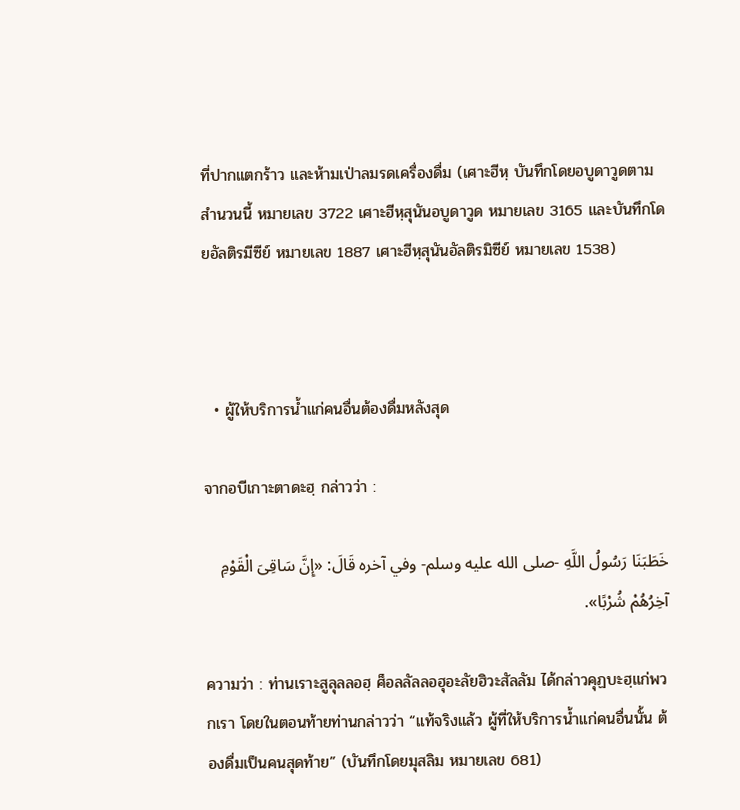ที่ปากแตกร้าว และห้ามเป่าลมรดเครื่องดื่ม (เศาะฮีหฺ บันทึกโดยอบูดาวูดตามสำนวนนี้ หมายเลข 3722 เศาะฮีหฺสุนันอบูดาวูด หมายเลข 3165 และบันทึกโดยอัลติรมีซีย์ หมายเลข 1887 เศาะฮีหฺสุนันอัลติรมิซีย์ หมายเลข 1538)



  • ผู้ให้บริการน้ำแก่คนอื่นต้องดื่มหลังสุด

จากอบีเกาะตาดะฮฺ กล่าวว่า :

خَطَبَنَا رَسُولُ اللَّهِ -صلى الله عليه وسلم- وفي آخره قَالَ: «إِنَّ سَاقِىَ الْقَوْمِ آخِرُهُمْ شُرْبًا».

ความว่า : ท่านเราะสูลุลลอฮฺ ศ็อลลัลลอฮุอะลัยฮิวะสัลลัม ได้กล่าวคุฏบะฮฺแก่พวกเรา โดยในตอนท้ายท่านกล่าวว่า “แท้จริงแล้ว ผู้ที่ให้บริการน้ำแก่คนอื่นนั้น ต้องดื่มเป็นคนสุดท้าย” (บันทึกโดยมุสลิม หมายเลข 681)